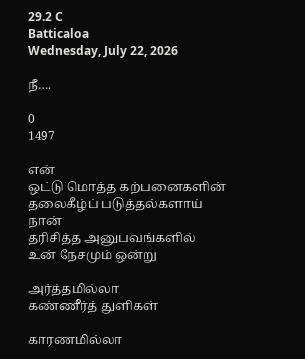29.2 C
Batticaloa
Wednesday, July 22, 2026

நீ….

0
1497

என்
ஒட்டு மொத்த கற்பனைகளின்
தலைகீழ்ப் படுத்தல்களாய்
நான்
தரிசித்த அனுபவங்களில்
உன் நேசமும் ஒன்று

அர்த்தமில்லா
கண்ணீர்த் துளிகள்

காரணமில்லா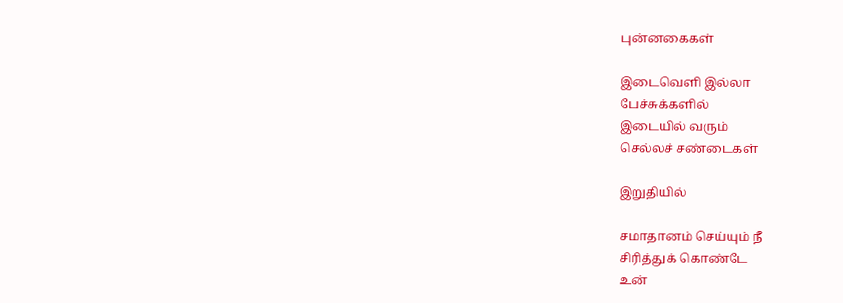புன்னகைகள்

இடைவெளி இல்லா
பேச்சுக்களில்
இடையில் வரும்
செல்லச் சண்டைகள்

இறுதியில்

சமாதானம் செய்யும் நீ
சிரித்துக் கொண்டே
உன்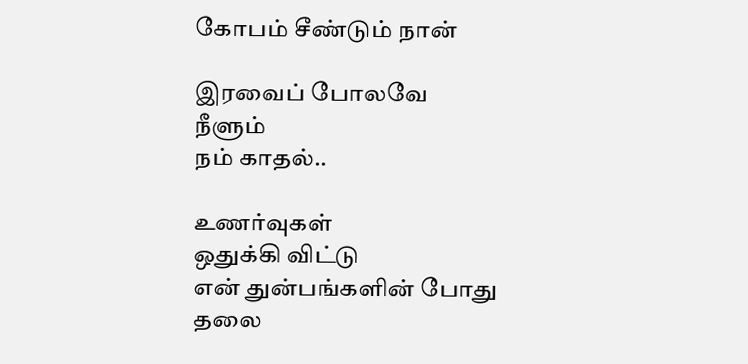கோபம் சீண்டும் நான்

இரவைப் போலவே
நீளும்
நம் காதல்..

உணர்வுகள்
ஒதுக்கி விட்டு
என் துன்பங்களின் போது
தலை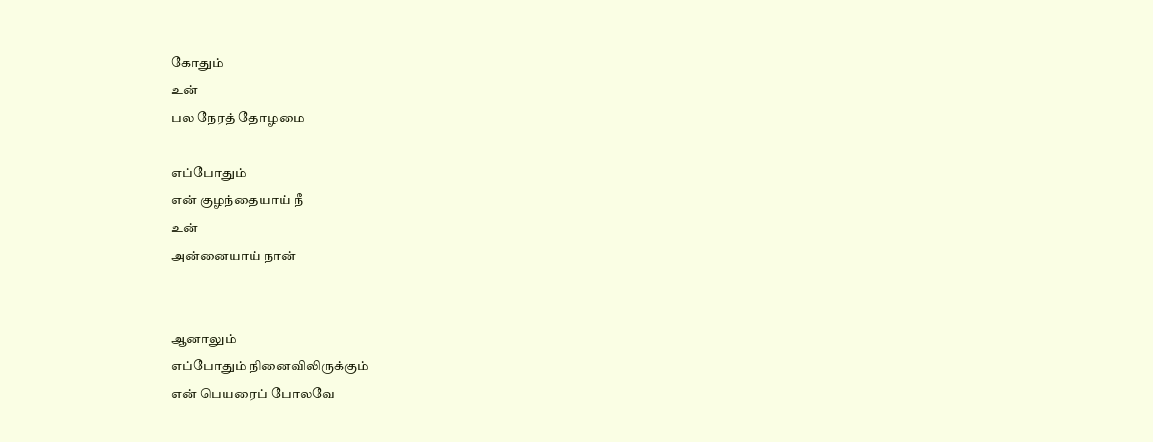கோதும்
உன்
பல நேரத் தோழமை

எப்போதும்
என் குழந்தையாய் நீ
உன்
அன்னையாய் நான்


ஆனாலும்
எப்போதும் நினைவிலிருக்கும்
என் பெயரைப் போலவே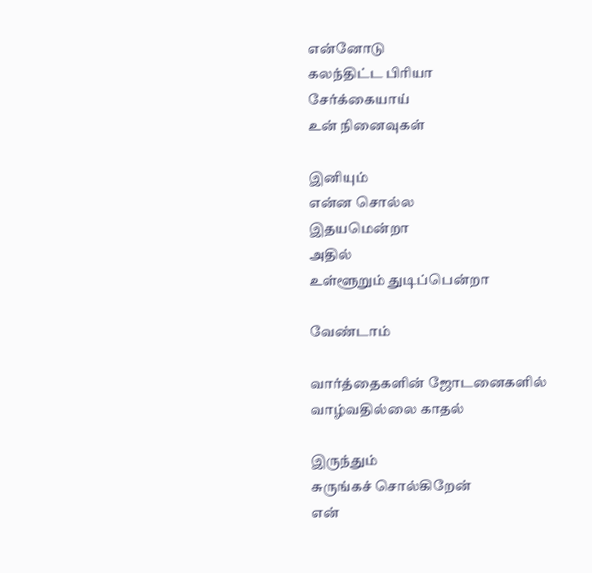என்னோடு
கலந்திட்ட பிரியா
சேர்க்கையாய்
உன் நினைவுகள்

இனியும்
என்ன சொல்ல
இதயமென்றா
அதில்
உள்ளூறும் துடிப்பென்றா

வேண்டாம்

வார்த்தைகளின் ஜோடனைகளில்
வாழ்வதில்லை காதல்

இருந்தும்
சுருங்கச் சொல்கிறேன்
என்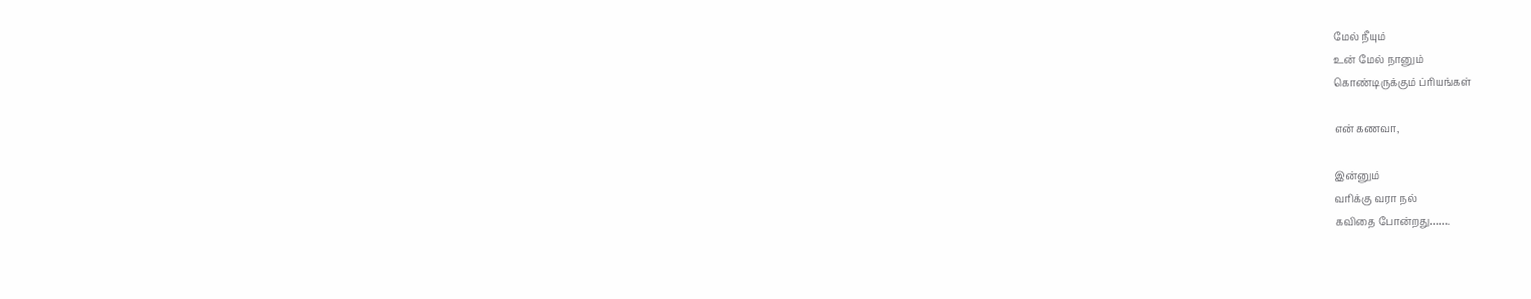மேல் நீயும்
உன் மேல் நானும்
கொண்டிருக்கும் ப்ரியங்கள்

என் கணவா,

இன்னும்
வரிக்கு வரா நல்
கவிதை போன்றது…….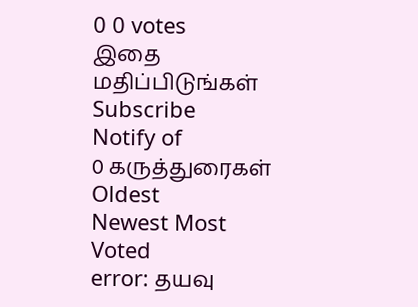0 0 votes
இதை மதிப்பிடுங்கள்
Subscribe
Notify of
0 கருத்துரைகள்
Oldest
Newest Most Voted
error: தயவு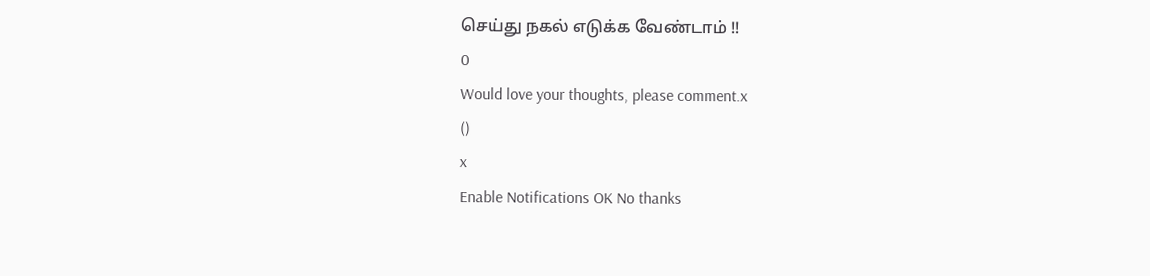செய்து நகல் எடுக்க வேண்டாம் !!
0
Would love your thoughts, please comment.x
()
x
Enable Notifications OK No thanks